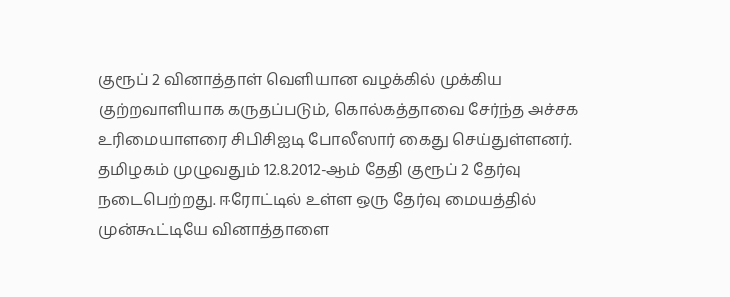குரூப் 2 வினாத்தாள் வெளியான வழக்கில் முக்கிய குற்றவாளியாக கருதப்படும், கொல்கத்தாவை சேர்ந்த அச்சக உரிமையாளரை சிபிசிஐடி போலீஸார் கைது செய்துள்ளனர்.
தமிழகம் முழுவதும் 12.8.2012-ஆம் தேதி குரூப் 2 தேர்வு நடைபெற்றது. ஈரோட்டில் உள்ள ஒரு தேர்வு மையத்தில் முன்கூட்டியே வினாத்தாளை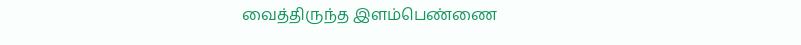வைத்திருந்த இளம்பெண்ணை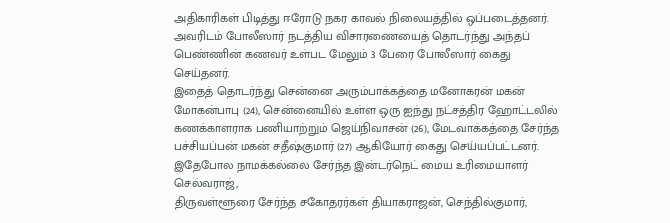அதிகாரிகள் பிடித்து ஈரோடு நகர காவல் நிலையத்தில் ஒப்படைத்தனர். அவரிடம் போலீஸார் நடத்திய விசாரணையைத் தொடர்ந்து அந்தப் பெண்ணின் கணவர் உள்பட மேலும் 3 பேரை போலீஸார் கைது செய்தனர்.
இதைத் தொடர்ந்து சென்னை அரும்பாக்கத்தை மனோகரன் மகன் மோகன்பாபு (24), சென்னையில் உள்ள ஒரு ஐந்து நட்சத்திர ஹோட்டலில் கணக்காளராக பணியாற்றும் ஜெய்நிவாசன் (26), மேடவாக்கத்தை சேர்ந்த பச்சியப்பன் மகன் சதீஷ்குமார் (27) ஆகியோர் கைது செய்யப்பட்டனர்.
இதேபோல நாமக்கல்லை சேர்ந்த இன்டர்நெட் மைய உரிமையாளர் செல்வராஜ்,
திருவள்ளூரை சேர்ந்த சகோதரர்கள் தியாகராஜன், செந்தில்குமார்,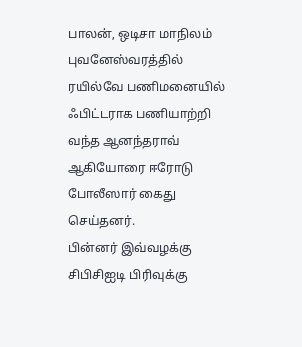பாலன், ஒடிசா மாநிலம் புவனேஸ்வரத்தில் ரயில்வே பணிமனையில் ஃபிட்டராக பணியாற்றி வந்த ஆனந்தராவ் ஆகியோரை ஈரோடு போலீஸார் கைது செய்தனர்.
பின்னர் இவ்வழக்கு சிபிசிஐடி பிரிவுக்கு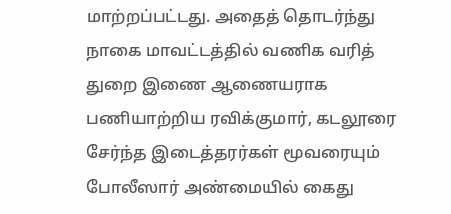மாற்றப்பட்டது. அதைத் தொடர்ந்து நாகை மாவட்டத்தில் வணிக வரித் துறை இணை ஆணையராக பணியாற்றிய ரவிக்குமார், கடலூரை சேர்ந்த இடைத்தரர்கள் மூவரையும் போலீஸார் அண்மையில் கைது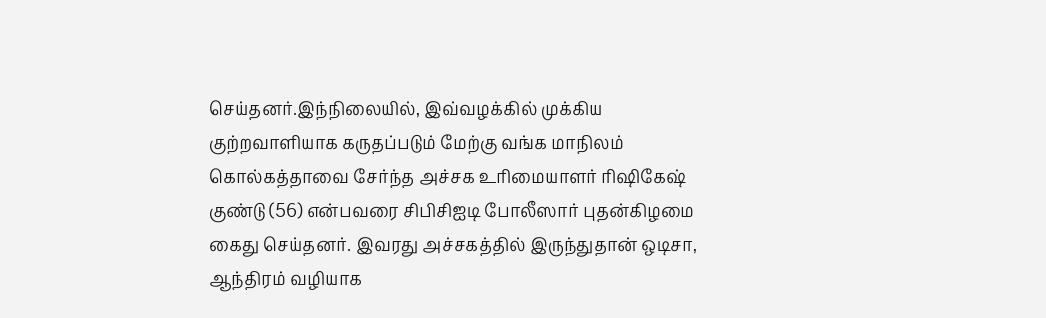செய்தனர்.இந்நிலையில், இவ்வழக்கில் முக்கிய குற்றவாளியாக கருதப்படும் மேற்கு வங்க மாநிலம் கொல்கத்தாவை சேர்ந்த அச்சக உரிமையாளர் ரிஷிகேஷ் குண்டு (56) என்பவரை சிபிசிஐடி போலீஸார் புதன்கிழமை கைது செய்தனர். இவரது அச்சகத்தில் இருந்துதான் ஒடிசா, ஆந்திரம் வழியாக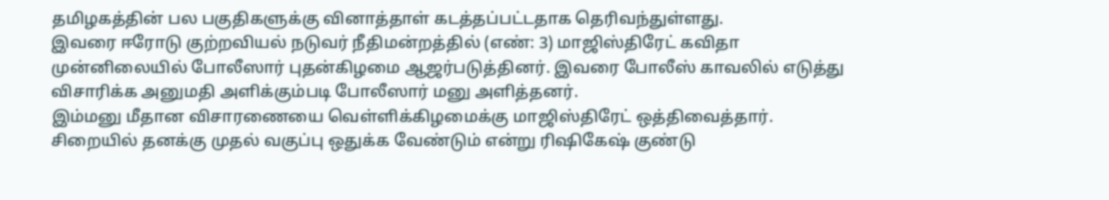தமிழகத்தின் பல பகுதிகளுக்கு வினாத்தாள் கடத்தப்பட்டதாக தெரிவந்துள்ளது.
இவரை ஈரோடு குற்றவியல் நடுவர் நீதிமன்றத்தில் (எண்: 3) மாஜிஸ்திரேட் கவிதா முன்னிலையில் போலீஸார் புதன்கிழமை ஆஜர்படுத்தினர். இவரை போலீஸ் காவலில் எடுத்து விசாரிக்க அனுமதி அளிக்கும்படி போலீஸார் மனு அளித்தனர்.
இம்மனு மீதான விசாரணையை வெள்ளிக்கிழமைக்கு மாஜிஸ்திரேட் ஒத்திவைத்தார்.
சிறையில் தனக்கு முதல் வகுப்பு ஒதுக்க வேண்டும் என்று ரிஷிகேஷ் குண்டு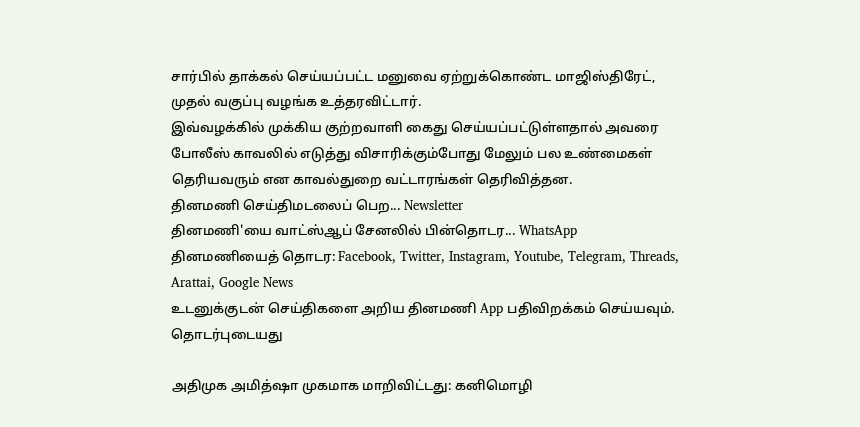சார்பில் தாக்கல் செய்யப்பட்ட மனுவை ஏற்றுக்கொண்ட மாஜிஸ்திரேட், முதல் வகுப்பு வழங்க உத்தரவிட்டார்.
இவ்வழக்கில் முக்கிய குற்றவாளி கைது செய்யப்பட்டுள்ளதால் அவரை போலீஸ் காவலில் எடுத்து விசாரிக்கும்போது மேலும் பல உண்மைகள் தெரியவரும் என காவல்துறை வட்டாரங்கள் தெரிவித்தன.
தினமணி செய்திமடலைப் பெற... Newsletter
தினமணி'யை வாட்ஸ்ஆப் சேனலில் பின்தொடர... WhatsApp
தினமணியைத் தொடர: Facebook, Twitter, Instagram, Youtube, Telegram, Threads, Arattai, Google News
உடனுக்குடன் செய்திகளை அறிய தினமணி App பதிவிறக்கம் செய்யவும்.
தொடர்புடையது

அதிமுக அமித்ஷா முகமாக மாறிவிட்டது: கனிமொழி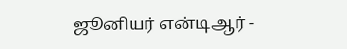ஜூனியர் என்டிஆர் -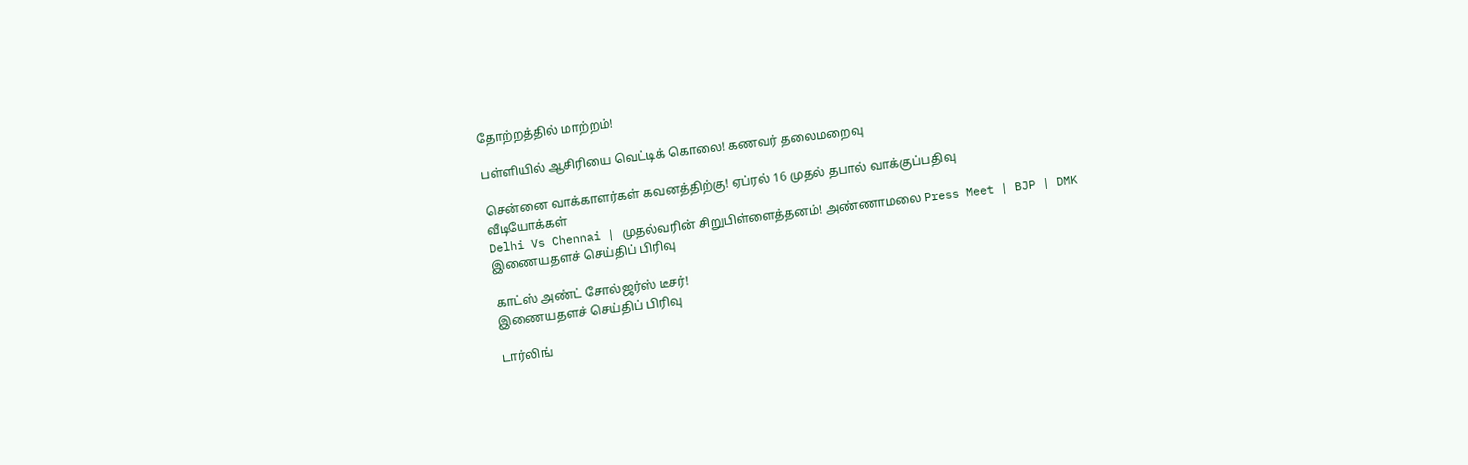தோற்றத்தில் மாற்றம்!

பள்ளியில் ஆசிரியை வெட்டிக் கொலை! கணவர் தலைமறைவு

சென்னை வாக்காளர்கள் கவனத்திற்கு! ஏப்ரல் 16 முதல் தபால் வாக்குப்பதிவு
வீடியோக்கள்
Delhi Vs Chennai | முதல்வரின் சிறுபிள்ளைத்தனம்! அண்ணாமலை Press Meet | BJP | DMK
இணையதளச் செய்திப் பிரிவு

காட்ஸ் அண்ட் சோல்ஜர்ஸ் டீசர்!
இணையதளச் செய்திப் பிரிவு

டார்லிங்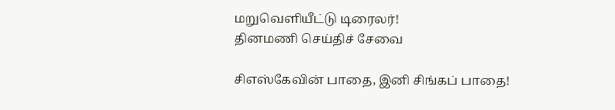மறுவெளியீட்டு டிரைலர்!
தினமணி செய்திச் சேவை

சிஎஸ்கேவின் பாதை, இனி சிங்கப் பாதை!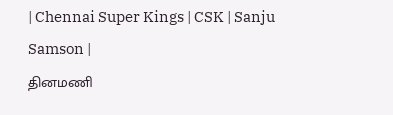| Chennai Super Kings | CSK | Sanju Samson |
தினமணி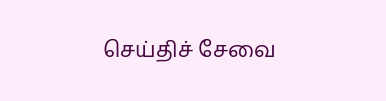செய்திச் சேவை